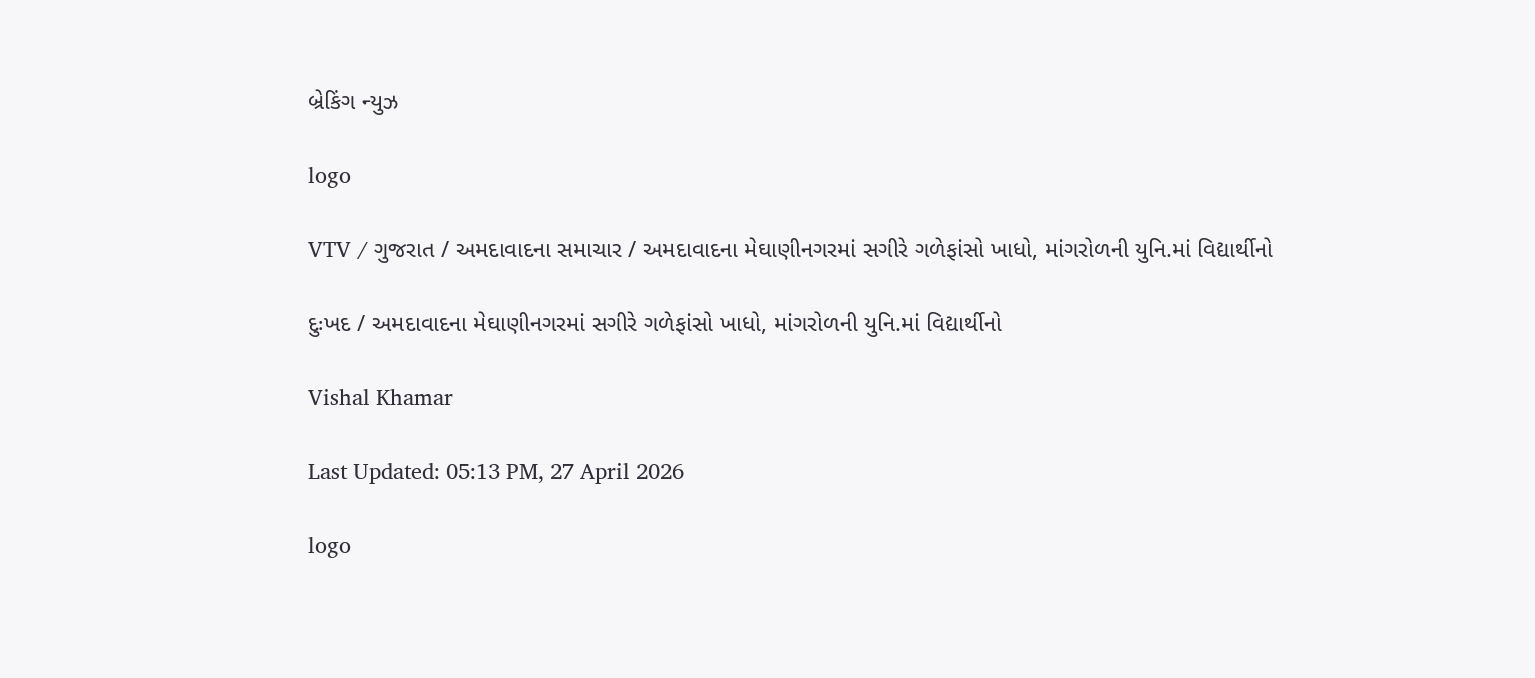બ્રેકિંગ ન્યુઝ

logo

VTV / ગુજરાત / અમદાવાદના સમાચાર / અમદાવાદના મેઘાણીનગરમાં સગીરે ગળેફાંસો ખાધો, માંગરોળની યુનિ.માં વિદ્યાર્થીનો

દુઃખદ / અમદાવાદના મેઘાણીનગરમાં સગીરે ગળેફાંસો ખાધો, માંગરોળની યુનિ.માં વિદ્યાર્થીનો

Vishal Khamar

Last Updated: 05:13 PM, 27 April 2026

logo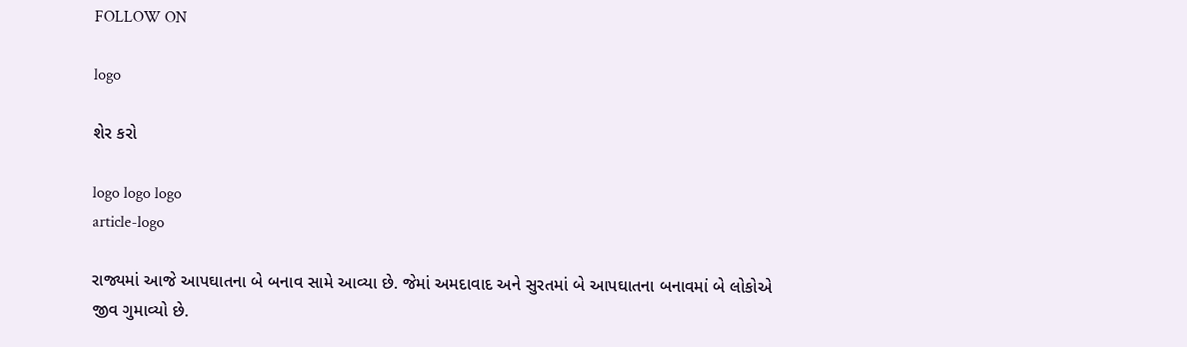FOLLOW ON

logo

શેર કરો

logo logo logo
article-logo

રાજ્યમાં આજે આપઘાતના બે બનાવ સામે આવ્યા છે. જેમાં અમદાવાદ અને સુરતમાં બે આપઘાતના બનાવમાં બે લોકોએ જીવ ગુમાવ્યો છે.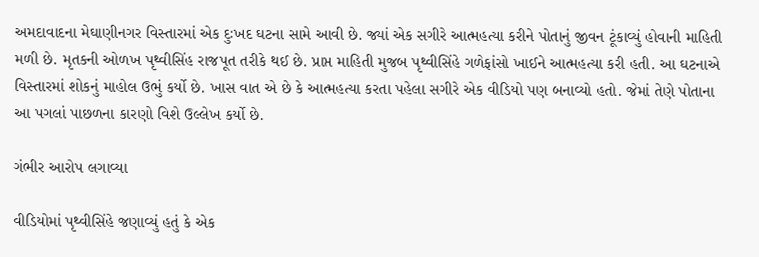અમદાવાદના મેઘાણીનગર વિસ્તારમાં એક દુઃખદ ઘટના સામે આવી છે. જ્યાં એક સગીરે આત્મહત્યા કરીને પોતાનું જીવન ટૂંકાવ્યું હોવાની માહિતી મળી છે. મૃતકની ઓળખ પૃથ્વીસિંહ રાજપૂત તરીકે થઈ છે. પ્રાપ્ત માહિતી મુજબ પૃથ્વીસિંહે ગળેફાંસો ખાઈને આત્મહત્યા કરી હતી. આ ઘટનાએ વિસ્તારમાં શોકનું માહોલ ઉભું કર્યો છે. ખાસ વાત એ છે કે આત્મહત્યા કરતા પહેલા સગીરે એક વીડિયો પણ બનાવ્યો હતો. જેમાં તેણે પોતાના આ પગલાં પાછળના કારણો વિશે ઉલ્લેખ કર્યો છે.

ગંભીર આરોપ લગાવ્યા

વીડિયોમાં પૃથ્વીસિંહે જણાવ્યું હતું કે એક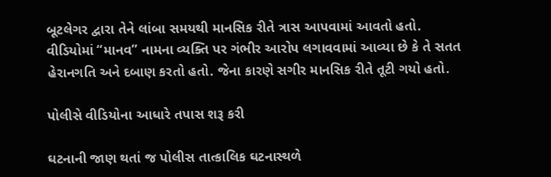બૂટલેગર દ્વારા તેને લાંબા સમયથી માનસિક રીતે ત્રાસ આપવામાં આવતો હતો. વીડિયોમાં “માનવ” નામના વ્યક્તિ પર ગંભીર આરોપ લગાવવામાં આવ્યા છે કે તે સતત હેરાનગતિ અને દબાણ કરતો હતો. જેના કારણે સગીર માનસિક રીતે તૂટી ગયો હતો.

પોલીસે વીડિયોના આધારે તપાસ શરૂ કરી

ઘટનાની જાણ થતાં જ પોલીસ તાત્કાલિક ઘટનાસ્થળે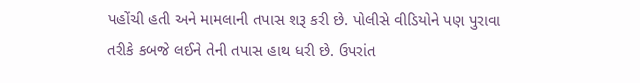પહોંચી હતી અને મામલાની તપાસ શરૂ કરી છે. પોલીસે વીડિયોને પણ પુરાવા તરીકે કબજે લઈને તેની તપાસ હાથ ધરી છે. ઉપરાંત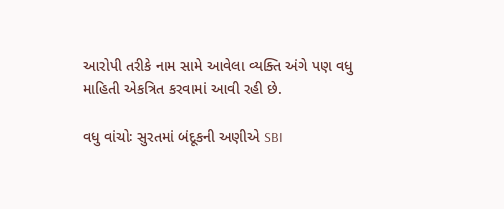આરોપી તરીકે નામ સામે આવેલા વ્યક્તિ અંગે પણ વધુ માહિતી એકત્રિત કરવામાં આવી રહી છે.

વધુ વાંચોઃ સુરતમાં બંદૂકની અણીએ SBI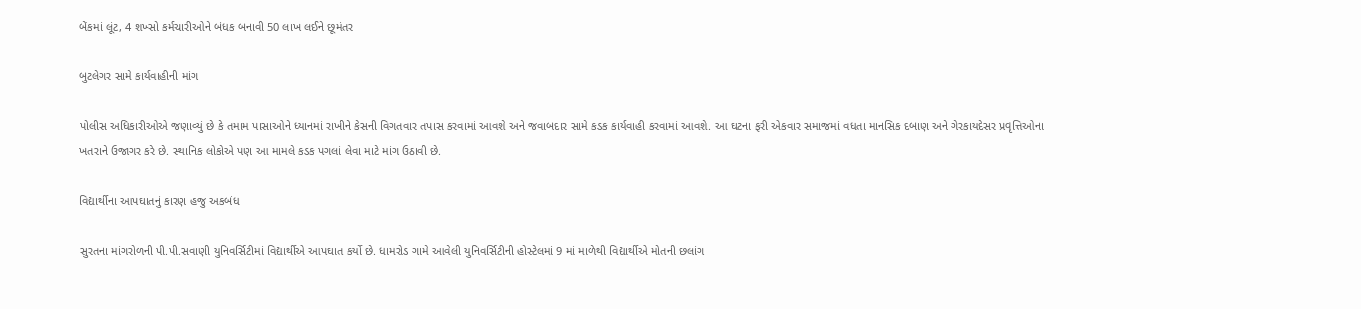બેંકમાં લૂંટ, 4 શખ્સો કર્મચારીઓને બંધક બનાવી 50 લાખ લઈને છૂમંતર

બુટલેગર સામે કાર્યવાહીની માંગ

પોલીસ અધિકારીઓએ જણાવ્યું છે કે તમામ પાસાઓને ધ્યાનમાં રાખીને કેસની વિગતવાર તપાસ કરવામાં આવશે અને જવાબદાર સામે કડક કાર્યવાહી કરવામાં આવશે. આ ઘટના ફરી એકવાર સમાજમાં વધતા માનસિક દબાણ અને ગેરકાયદેસર પ્રવૃત્તિઓના ખતરાને ઉજાગર કરે છે. સ્થાનિક લોકોએ પણ આ મામલે કડક પગલાં લેવા માટે માંગ ઉઠાવી છે.

વિદ્યાર્થીના આપઘાતનું કારણ હજુ અકબંધ

સુરતના માંગરોળની પી.પી.સવાણી યુનિવર્સિટીમાં વિદ્યાર્થીએ આપઘાત કર્યો છે. ધામરોડ ગામે આવેલી યુનિવર્સિટીની હોસ્ટેલમાં 9 માં માળેથી વિદ્યાર્થીએ મોતની છલાંગ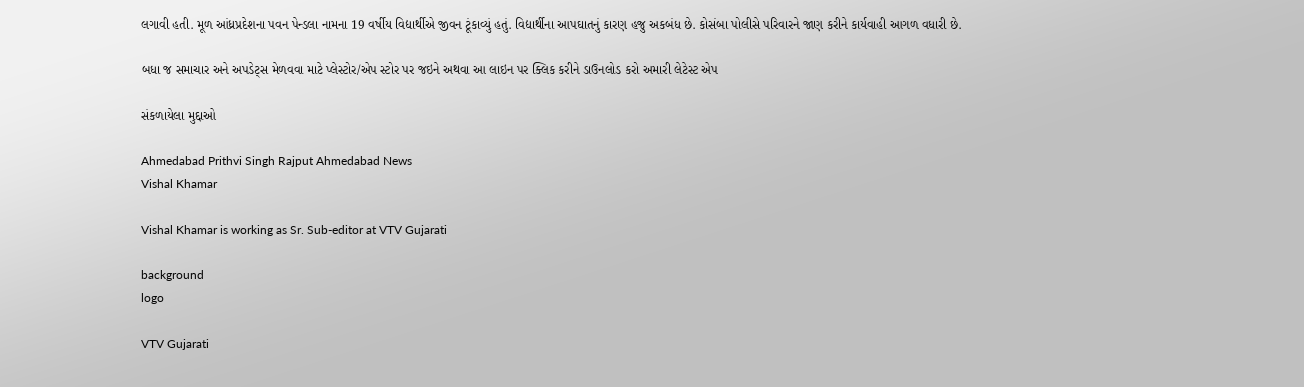લગાવી હતી. મૂળ આંધ્રપ્રદેશના પવન પેન્ડલા નામના 19 વર્ષીય વિદ્યાર્થીએ જીવન ટૂંકાવ્યું હતું. વિદ્યાર્થીના આપઘાતનું કારણ હજુ અકબંધ છે. કોસંબા પોલીસે પરિવારને જાણ કરીને કાર્યવાહી આગળ વધારી છે.

બધા જ સમાચાર અને અપડેટ્સ મેળવવા માટે પ્લેસ્ટોર/એપ સ્ટોર પર જઇને અથવા આ લાઇન પર ક્લિક કરીને ડાઉનલોડ કરો અમારી લેટેસ્ટ એપ

સંકળાયેલા મુદ્દાઓ

Ahmedabad Prithvi Singh Rajput Ahmedabad News
Vishal Khamar

Vishal Khamar is working as Sr. Sub-editor at VTV Gujarati

background
logo

VTV Gujarati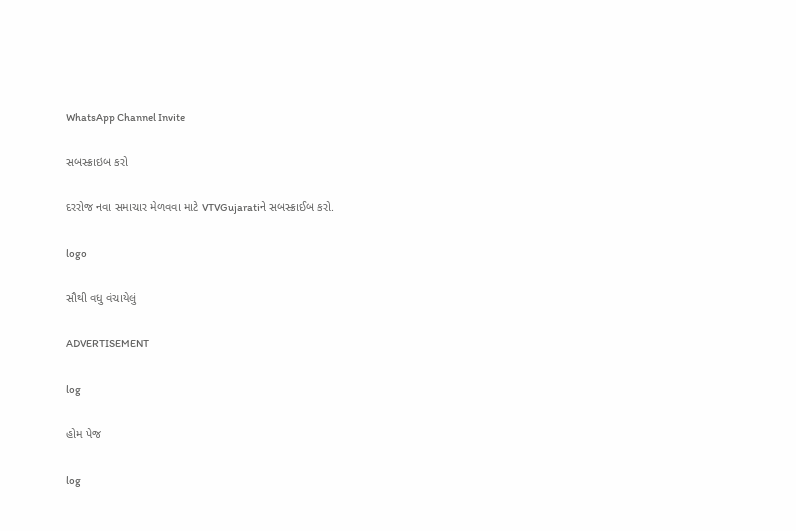WhatsApp Channel Invite

સબસ્ક્રાઇબ કરો

દરરોજ નવા સમાચાર મેળવવા માટે VTVGujaratiને સબસ્ક્રાઈબ કરો.

logo

સૌથી વધુ વંચાયેલું

ADVERTISEMENT

log

હોમ પેજ

log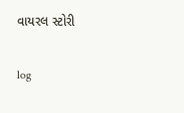વાયરલ સ્ટોરી

log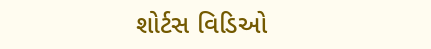શોર્ટસ વિડિઓ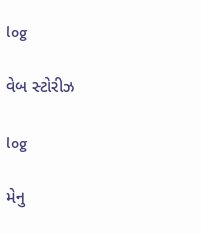log

વેબ સ્ટોરીઝ

log

મેનુ